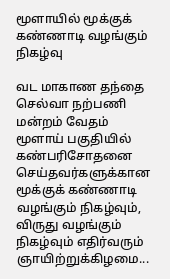மூளாயில் மூக்குக் கண்ணாடி வழங்கும் நிகழ்வு

வட மாகாண தந்தை செல்வா நற்பணி மன்றம் வேதம் மூளாய் பகுதியில் கண்பரிசோதனை செய்தவர்களுக்கான மூக்குக் கண்ணாடி வழங்கும் நிகழ்வும், விருது வழங்கும் நிகழ்வும் எதிர்வரும் ஞாயிற்றுக்கிழமை...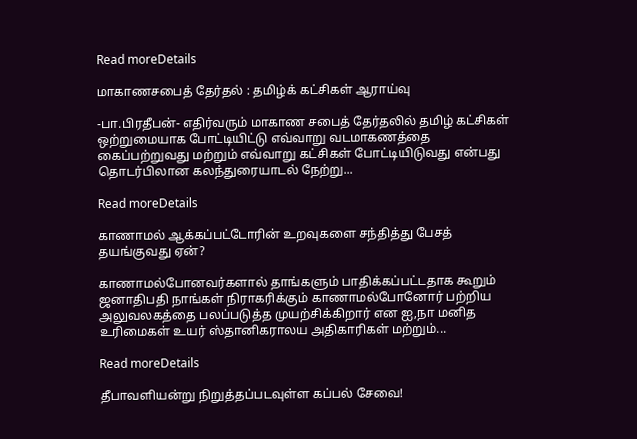Read moreDetails

மாகாணசபைத் தேர்தல் : தமிழ்க் கட்சிகள் ஆராய்வு

-பா.பிரதீபன்- எதிர்வரும் மாகாண சபைத் தேர்தலில் தமிழ் கட்சிகள் ஒற்றுமையாக போட்டியிட்டு எவ்வாறு வடமாகணத்தை கைப்பற்றுவது மற்றும் எவ்வாறு கட்சிகள் போட்டியிடுவது என்பது தொடர்பிலான கலந்துரையாடல் நேற்று...

Read moreDetails

காணாமல் ஆக்கப்பட்டோரின் உறவுகளை சந்தித்து பேசத் தயங்குவது ஏன்?

காணாமல்போனவர்களால் தாங்களும் பாதிக்கப்பட்டதாக கூறும் ஜனாதிபதி நாங்கள் நிராகரிக்கும் காணாமல்போனோர் பற்றிய அலுவலகத்தை பலப்படுத்த முயற்சிக்கிறார் என ஐ,நா மனித உரிமைகள் உயர் ஸ்தானிகராலய அதிகாரிகள் மற்றும்...

Read moreDetails

தீபாவளியன்று நிறுத்தப்படவுள்ள கப்பல் சேவை!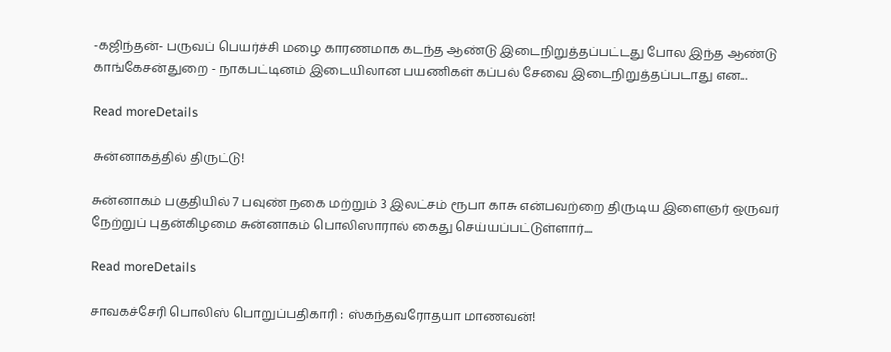-கஜிந்தன்- பருவப் பெயர்ச்சி மழை காரணமாக கடந்த ஆண்டு இடைநிறுத்தப்பட்டது போல இந்த ஆண்டு காங்கேசன்துறை - நாகபட்டினம் இடையிலான பயணிகள் கப்பல் சேவை இடைநிறுத்தப்படாது என...

Read moreDetails

சுன்னாகத்தில் திருட்டு!

சுன்னாகம் பகுதியில் 7 பவுண் நகை மற்றும் 3 இலட்சம் ரூபா காசு என்பவற்றை திருடிய இளைஞர் ஒருவர் நேற்றுப் புதன்கிழமை சுன்னாகம் பொலிஸாரால் கைது செய்யப்பட்டுள்ளார்....

Read moreDetails

சாவகச்சேரி பொலிஸ் பொறுப்பதிகாரி : ஸ்கந்தவரோதயா மாணவன்!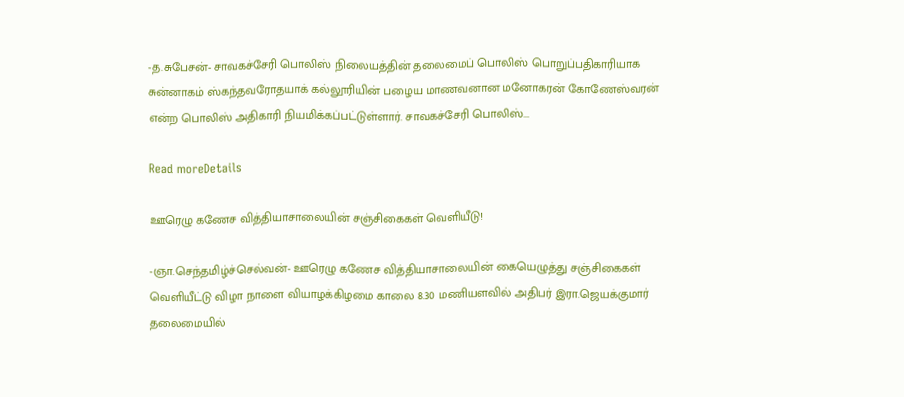-த.சுபேசன்- சாவகச்சேரி பொலிஸ் நிலையத்தின் தலைமைப் பொலிஸ் பொறுப்பதிகாரியாக சுன்னாகம் ஸ்கந்தவரோதயாக் கல்லூரியின் பழைய மாணவனான மனோகரன் கோணேஸ்வரன் என்ற பொலிஸ் அதிகாரி நியமிக்கப்பட்டுள்ளார். சாவகச்சேரி பொலிஸ்...

Read moreDetails

ஊரெழு கணேச வித்தியாசாலையின் சஞ்சிகைகள் வெளியீடு!

-ஞா.செந்தமிழ்ச்செல்வன்- ஊரெழு கணேச வித்தியாசாலையின் கையெழுத்து சஞ்சிகைகள் வெளியீட்டு விழா நாளை வியாழக்கிழமை காலை 8.30 மணியளவில் அதிபர் இரா.ஜெயக்குமார் தலைமையில்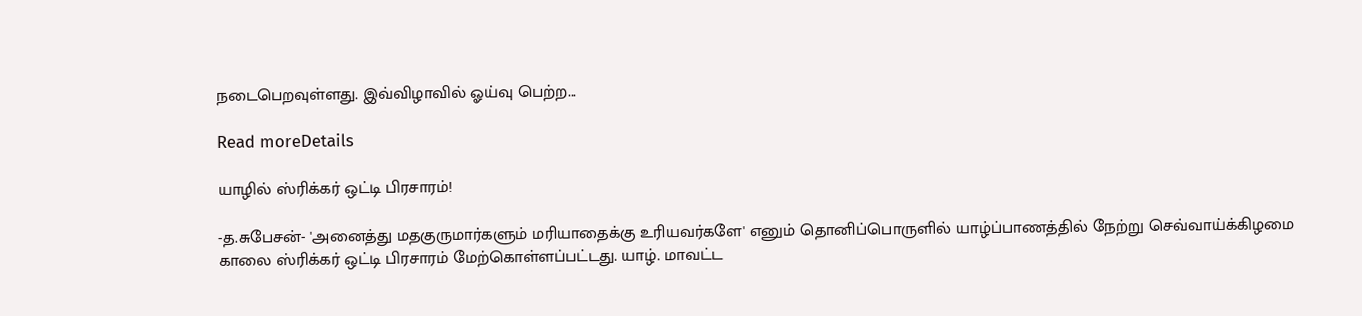நடைபெறவுள்ளது. இவ்விழாவில் ஓய்வு பெற்ற...

Read moreDetails

யாழில் ஸ்ரிக்கர் ஒட்டி பிரசாரம்!

-த.சுபேசன்- 'அனைத்து மதகுருமார்களும் மரியாதைக்கு உரியவர்களே' எனும் தொனிப்பொருளில் யாழ்ப்பாணத்தில் நேற்று செவ்வாய்க்கிழமை காலை ஸ்ரிக்கர் ஒட்டி பிரசாரம் மேற்கொள்ளப்பட்டது. யாழ். மாவட்ட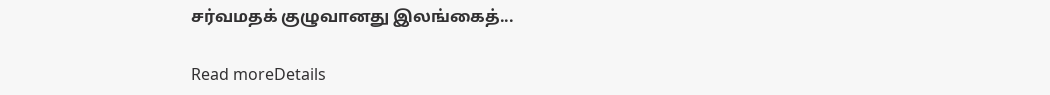சர்வமதக் குழுவானது இலங்கைத்...

Read moreDetails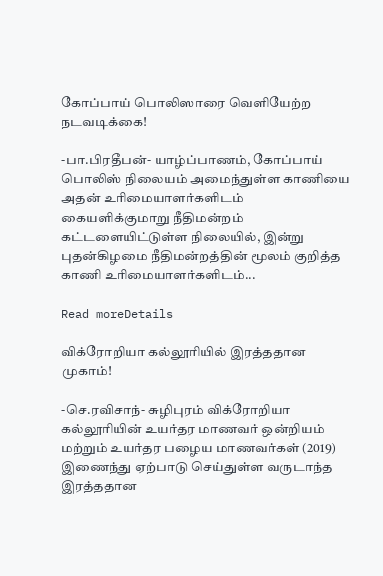கோப்பாய் பொலிஸாரை வெளியேற்ற நடவடிக்கை!

-பா.பிரதீபன்- யாழ்ப்பாணம், கோப்பாய் பொலிஸ் நிலையம் அமைந்துள்ள காணியை அதன் உரிமையாளர்களிடம் கையளிக்குமாறு நீதிமன்றம் கட்டளையிட்டுள்ள நிலையில், இன்று புதன்கிழமை நீதிமன்றத்தின் மூலம் குறித்த காணி உரிமையாளர்களிடம்...

Read moreDetails

விக்ரோறியா கல்லூரியில் இரத்ததான முகாம்!

-செ.ரவிசாந்- சுழிபுரம் விக்ரோறியா கல்லூரியின் உயர்தர மாணவர் ஒன்றியம் மற்றும் உயர்தர பழைய மாணவர்கள் (2019) இணைந்து ஏற்பாடு செய்துள்ள வருடாந்த இரத்ததான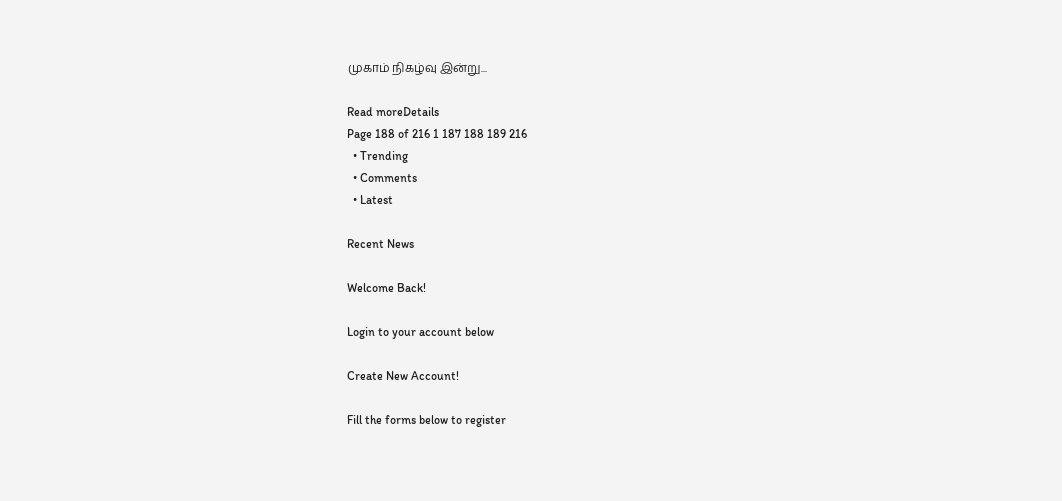முகாம் நிகழ்வு இன்று...

Read moreDetails
Page 188 of 216 1 187 188 189 216
  • Trending
  • Comments
  • Latest

Recent News

Welcome Back!

Login to your account below

Create New Account!

Fill the forms below to register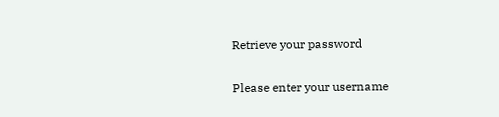Retrieve your password

Please enter your username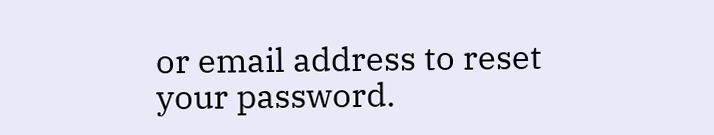or email address to reset your password.